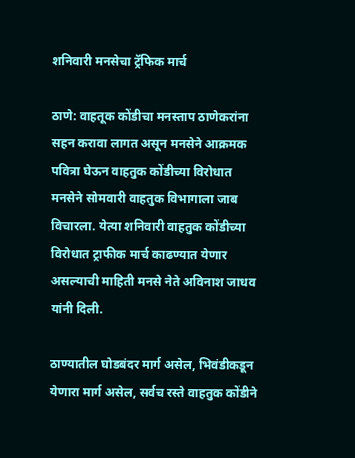शनिवारी मनसेचा ट्रॅफिक मार्च

ठाणे: वाहतूक कोंडीचा मनस्ताप ठाणेकरांना सहन करावा लागत असून मनसेने आक्रमक पवित्रा घेऊन वाहतुक कोंडीच्या विरोधात मनसेने सोमवारी वाहतुक विभागाला जाब विचारला. येत्या शनिवारी वाहतुक कोंडीच्या विरोधात ट्राफीक मार्च काढण्यात येणार असल्याची माहिती मनसे नेते अविनाश जाधव यांनी दिली.

ठाण्यातील घोडबंदर मार्ग असेल, भिवंडीकडून येणारा मार्ग असेल, सर्वच रस्ते वाहतुक कोंडीने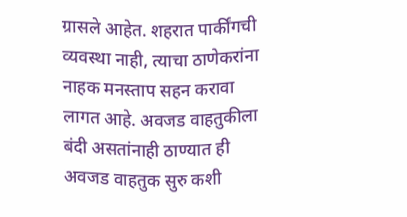ग्रासले आहेत. शहरात पार्कींगची व्यवस्था नाही, त्याचा ठाणेकरांना नाहक मनस्ताप सहन करावा लागत आहे. अवजड वाहतुकीला बंदी असतांनाही ठाण्यात ही अवजड वाहतुक सुरु कशी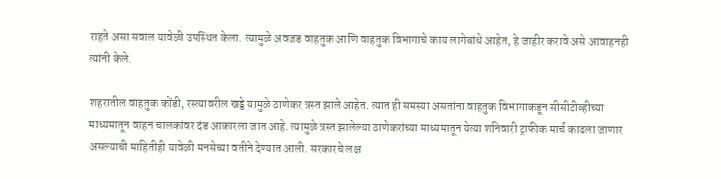राहते असा सवाल यावेळी उपस्थित केला. त्यामुळे अवजड वाहतुक आणि वाहतुक विभागाचे काय लागेबांधे आहेत, हे जाहीर करावे असे आवाहनही त्यांनी केले.

शहरातील वाहतुक कोंडी, रस्त्यावरील खड्डे यामुळे ठाणेकर त्रस्त झाले आहेत. त्यात ही समस्या असतांना वाहतुक विभागाकडून सीसीटीव्हीच्या माध्यमातून वाहन चालकांवर दंड आकारला जात आहे. त्यामुळे त्रस्त झालेल्या ठाणेकरांच्या माध्यमातून येत्या शनिवारी ट्राफीक मार्च काढला जाणार असल्याची माहितीही यावेळी मनसेच्या वतीने देण्यात आली. सरकारचे लक्ष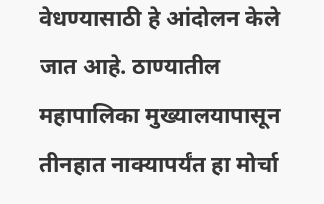वेधण्यासाठी हे आंदोलन केले जात आहे. ठाण्यातील महापालिका मुख्यालयापासून तीनहात नाक्यापर्यंत हा मोर्चा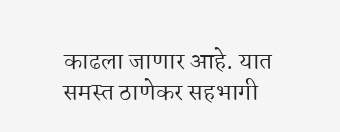काढला जाणार आहे. यात समस्त ठाणेकर सहभागी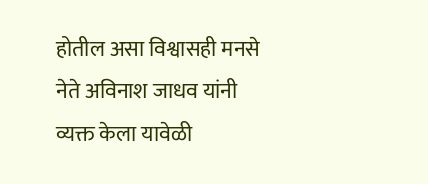होतील असा विश्वासही मनसे नेते अविनाश जाधव यांनी व्यक्त केला यावेळी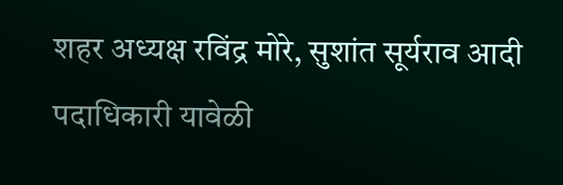शहर अध्यक्ष रविंद्र मोरे, सुशांत सूर्यराव आदी पदाधिकारी यावेळी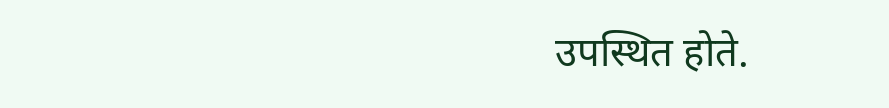उपस्थित होते.